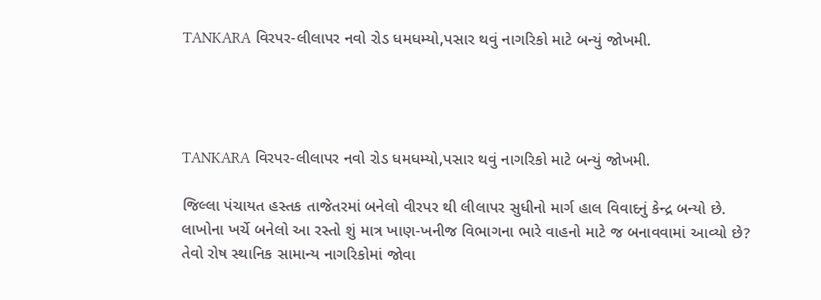TANKARA વિરપર-લીલાપર નવો રોડ ધમધમ્યો,પસાર થવું નાગરિકો માટે બન્યું જોખમી.




TANKARA વિરપર-લીલાપર નવો રોડ ધમધમ્યો,પસાર થવું નાગરિકો માટે બન્યું જોખમી.

જિલ્લા પંચાયત હસ્તક તાજેતરમાં બનેલો વીરપર થી લીલાપર સુધીનો માર્ગ હાલ વિવાદનું કેન્દ્ર બન્યો છે. લાખોના ખર્ચે બનેલો આ રસ્તો શું માત્ર ખાણ-ખનીજ વિભાગના ભારે વાહનો માટે જ બનાવવામાં આવ્યો છે? તેવો રોષ સ્થાનિક સામાન્ય નાગરિકોમાં જોવા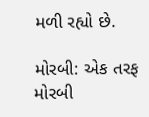મળી રહ્યો છે.

મોરબી: એક તરફ મોરબી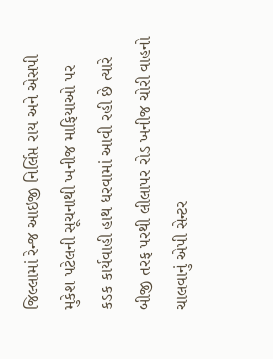જિલ્લામાં રેન્જ આઇજી નિર્લિપ્ત રાય અને એસપી મુકેશ પટેલની સૂચનાથી ખનીજ માફિયાઓ પર કડક કાર્યવાહી હાથ ધરવામાં આવી રહી છે ત્યારે બીજી તરફ પરથી લીલાપર રોડ ખનીજ ચોરી વાહનો ચાલવાનું એપી સેન્ટર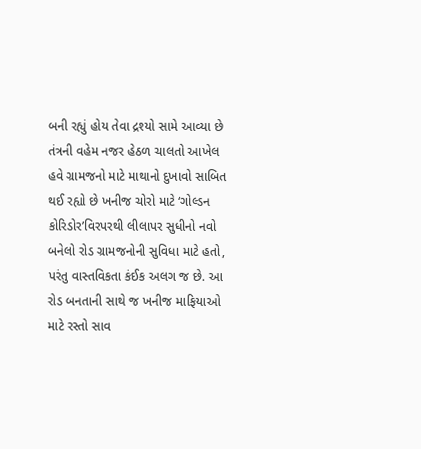બની રહ્યું હોય તેવા દ્રશ્યો સામે આવ્યા છે તંત્રની વહેમ નજર હેઠળ ચાલતો આખેલ હવે ગ્રામજનો માટે માથાનો દુખાવો સાબિત થઈ રહ્યો છે ખનીજ ચોરો માટે ‘ગોલ્ડન કોરિડોર’વિરપરથી લીલાપર સુધીનો નવો બનેલો રોડ ગ્રામજનોની સુવિધા માટે હતો, પરંતુ વાસ્તવિકતા કંઈક અલગ જ છે. આ રોડ બનતાની સાથે જ ખનીજ માફિયાઓ માટે રસ્તો સાવ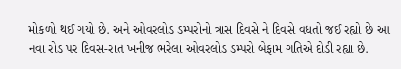મોકળો થઈ ગયો છે. અને ઓવરલોડ ડમ્પરોનો ત્રાસ દિવસે ને દિવસે વધતો જઈ રહ્યો છે આ નવા રોડ પર દિવસ-રાત ખનીજ ભરેલા ઓવરલોડ ડમ્પરો બેફામ ગતિએ દોડી રહ્યા છે.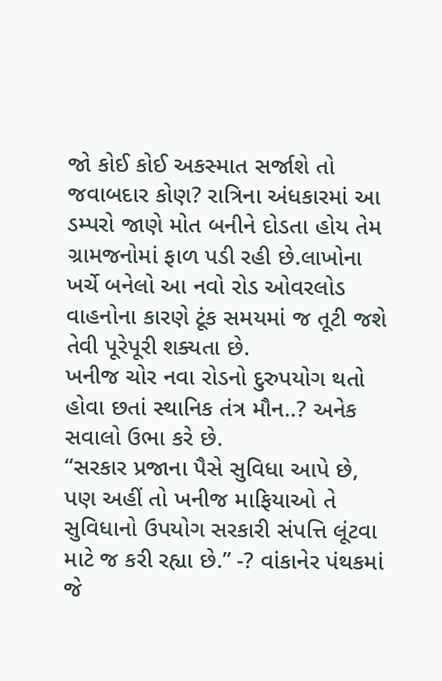જો કોઈ કોઈ અકસ્માત સર્જાશે તો જવાબદાર કોણ? રાત્રિના અંધકારમાં આ ડમ્પરો જાણે મોત બનીને દોડતા હોય તેમ ગ્રામજનોમાં ફાળ પડી રહી છે.લાખોના ખર્ચે બનેલો આ નવો રોડ ઓવરલોડ વાહનોના કારણે ટૂંક સમયમાં જ તૂટી જશે તેવી પૂરેપૂરી શક્યતા છે.
ખનીજ ચોર નવા રોડનો દુરુપયોગ થતો હોવા છતાં સ્થાનિક તંત્ર મૌન..? અનેક સવાલો ઉભા કરે છે.
“સરકાર પ્રજાના પૈસે સુવિધા આપે છે, પણ અહીં તો ખનીજ માફિયાઓ તે સુવિધાનો ઉપયોગ સરકારી સંપત્તિ લૂંટવા માટે જ કરી રહ્યા છે.” -? વાંકાનેર પંથકમાં જે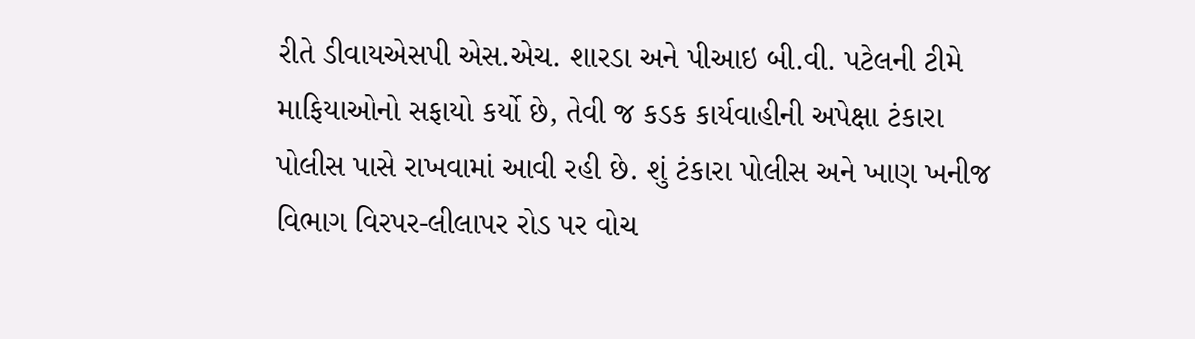રીતે ડીવાયએસપી એસ.એચ. શારડા અને પીઆઇ બી.વી. પટેલની ટીમે માફિયાઓનો સફાયો કર્યો છે, તેવી જ કડક કાર્યવાહીની અપેક્ષા ટંકારા પોલીસ પાસે રાખવામાં આવી રહી છે. શું ટંકારા પોલીસ અને ખાણ ખનીજ વિભાગ વિરપર-લીલાપર રોડ પર વોચ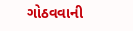ગોઠવવાની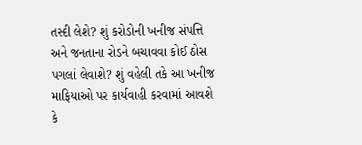તસ્દી લેશે? શું કરોડોની ખનીજ સંપત્તિ અને જનતાના રોડને બચાવવા કોઈ ઠોસ પગલાં લેવાશે? શું વહેલી તકે આ ખનીજ માફિયાઓ પર કાર્યવાહી કરવામાં આવશે કે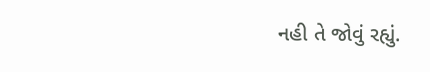નહી તે જોવું રહ્યું.